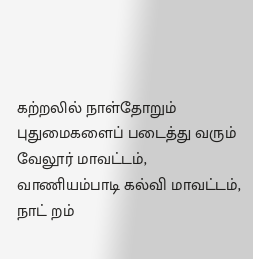கற்றலில் நாள்தோறும் புதுமைகளைப் படைத்து வரும் வேலூர் மாவட்டம், வாணியம்பாடி கல்வி மாவட்டம், நாட் றம்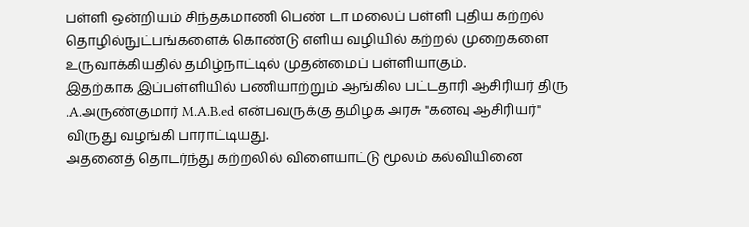பள்ளி ஒன்றியம் சிந்தகமாணி பெண் டா மலைப் பள்ளி புதிய கற்றல் தொழில்நுட்பங்களைக் கொண்டு எளிய வழியில் கற்றல் முறைகளை உருவாக்கியதில் தமிழ்நாட்டில் முதன்மைப் பள்ளியாகும்.
இதற்காக இப்பள்ளியில் பணியாற்றும் ஆங்கில பட்டதாரி ஆசிரியர் திரு .A.அருண்குமார் M.A.B.ed என்பவருக்கு தமிழக அரசு "கனவு ஆசிரியர்" விருது வழங்கி பாராட்டியது.
அதனைத் தொடர்ந்து கற்றலில் விளையாட்டு மூலம் கல்வியினை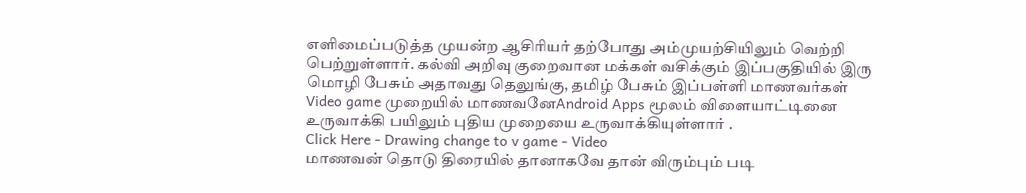எளிமைப்படுத்த முயன்ற ஆசிரியர் தற்போது அம்முயற்சியிலும் வெற்றி பெற்றுள்ளார். கல்வி அறிவு குறைவான மக்கள் வசிக்கும் இப்பகுதியில் இரு மொழி பேசும் அதாவது தெலுங்கு, தமிழ் பேசும் இப்பள்ளி மாணவர்கள் Video game முறையில் மாணவனேAndroid Apps மூலம் விளையாட்டினை உருவாக்கி பயிலும் புதிய முறையை உருவாக்கியுள்ளார் .
Click Here - Drawing change to v game - Video
மாணவன் தொடு திரையில் தானாகவே தான் விரும்பும் படி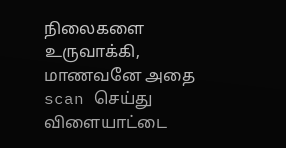நிலைகளை உருவாக்கி, மாணவனே அதை scan செய்து விளையாட்டை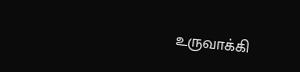உருவாக்கி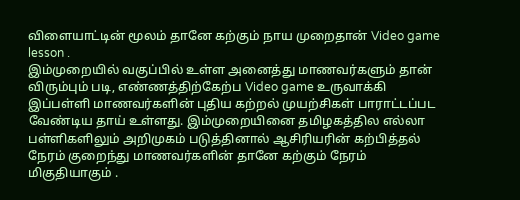விளையாட்டின் மூலம் தானே கற்கும் நாய முறைதான் Video game lesson .
இம்முறையில் வகுப்பில் உள்ள அனைத்து மாணவர்களும் தான் விரும்பும் படி, எண்ணத்திற்கேற்ப Video game உருவாக்கி இப்பள்ளி மாணவர்களின் புதிய கற்றல் முயற்சிகள் பாராட்டப்பட வேண்டிய தாய் உள்ளது. இம்முறையினை தமிழகத்தில எல்லா பள்ளிகளிலும் அறிமுகம் படுத்தினால் ஆசிரியரின் கற்பித்தல் நேரம் குறைந்து மாணவர்களின் தானே கற்கும் நேரம் மிகுதியாகும் .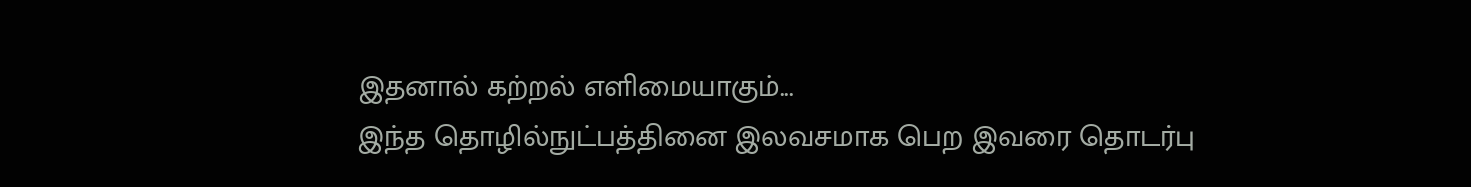இதனால் கற்றல் எளிமையாகும்...
இந்த தொழில்நுட்பத்தினை இலவசமாக பெற இவரை தொடர்பு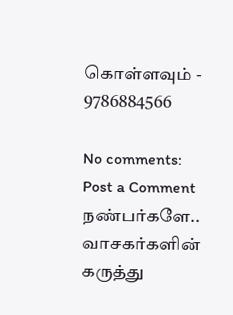கொள்ளவும் - 9786884566

No comments:
Post a Comment
நண்பர்களே.. வாசகர்களின் கருத்து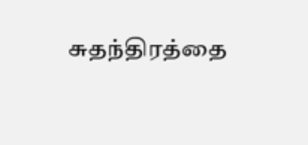சுதந்திரத்தை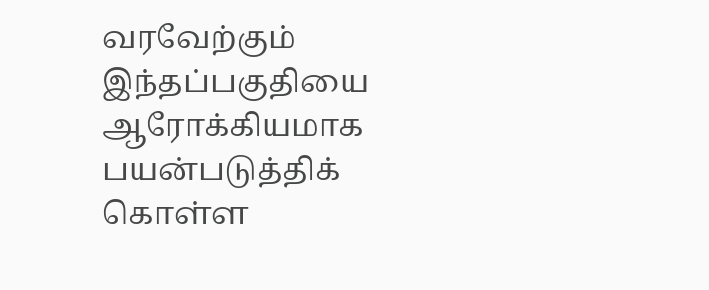வரவேற்கும் இந்தப்பகுதியை ஆரோக்கியமாக பயன்படுத்திக் கொள்ள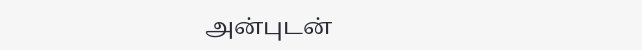அன்புடன்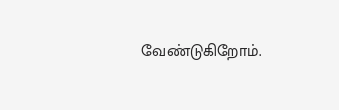வேண்டுகிறோம்.